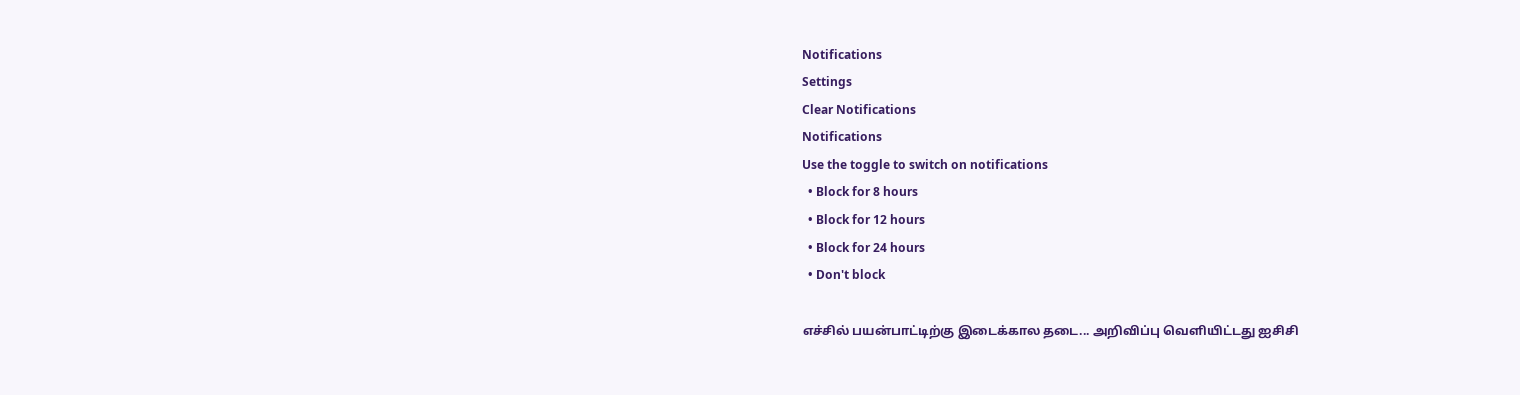Notifications
Settings
Clear Notifications
Notifications
Use the toggle to switch on notifications
  • Block for 8 hours
  • Block for 12 hours
  • Block for 24 hours
  • Don't block

எச்சில் பயன்பாட்டிற்கு இடைக்கால தடை... அறிவிப்பு வெளியிட்டது ஐசிசி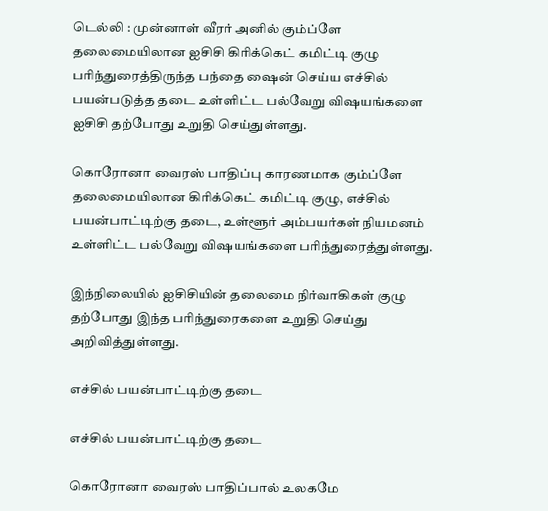டெல்லி : முன்னாள் வீரர் அனில் கும்ப்ளே தலைமையிலான ஐசிசி கிரிக்கெட் கமிட்டி குழு பரிந்துரைத்திருந்த பந்தை ஷைன் செய்ய எச்சில் பயன்படுத்த தடை உள்ளிட்ட பல்வேறு விஷயங்களை ஐசிசி தற்போது உறுதி செய்துள்ளது.

கொரோனா வைரஸ் பாதிப்பு காரணமாக கும்ப்ளே தலைமையிலான கிரிக்கெட் கமிட்டி குழு, எச்சில் பயன்பாட்டிற்கு தடை, உள்ளூர் அம்பயர்கள் நியமனம் உள்ளிட்ட பல்வேறு விஷயங்களை பரிந்துரைத்துள்ளது.

இந்நிலையில் ஐசிசியின் தலைமை நிர்வாகிகள் குழு தற்போது இந்த பரிந்துரைகளை உறுதி செய்து அறிவித்துள்ளது.

எச்சில் பயன்பாட்டிற்கு தடை

எச்சில் பயன்பாட்டிற்கு தடை

கொரோனா வைரஸ் பாதிப்பால் உலகமே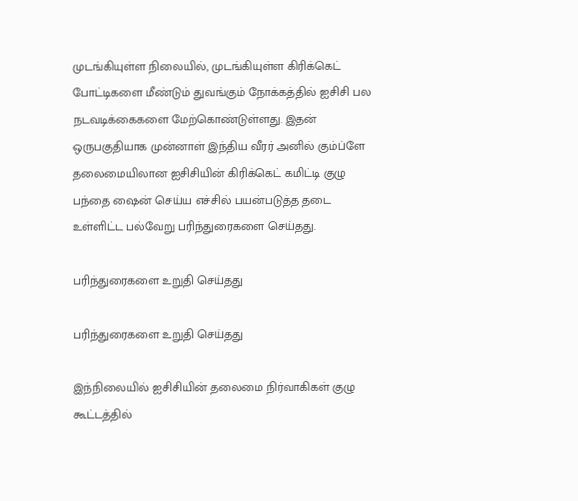முடங்கியுள்ள நிலையில், முடங்கியுள்ள கிரிக்கெட் போட்டிகளை மீண்டும் துவங்கும் நோக்கத்தில் ஐசிசி பல நடவடிக்கைகளை மேற்கொண்டுள்ளது. இதன் ஒருபகுதியாக முன்னாள் இந்திய வீரர் அனில் கும்ப்ளே தலைமையிலான ஐசிசியின் கிரிக்கெட் கமிட்டி குழு பந்தை ஷைன் செய்ய எச்சில் பயன்படுத்த தடை உள்ளிட்ட பல்வேறு பரிந்துரைகளை செய்தது.

பரிந்துரைகளை உறுதி செய்தது

பரிந்துரைகளை உறுதி செய்தது

இந்நிலையில் ஐசிசியின் தலைமை நிர்வாகிகள் குழு கூட்டத்தில்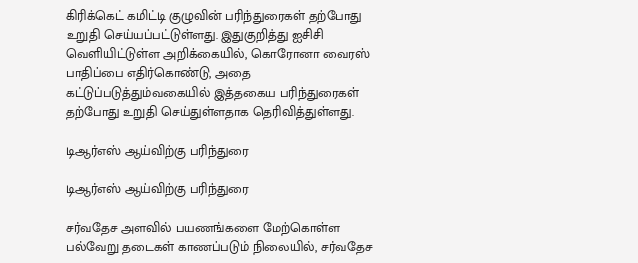கிரிக்கெட் கமிட்டி குழுவின் பரிந்துரைகள் தற்போது உறுதி செய்யப்பட்டுள்ளது. இதுகுறித்து ஐசிசி வெளியிட்டுள்ள அறிக்கையில், கொரோனா வைரஸ் பாதிப்பை எதிர்கொண்டு, அதை கட்டுப்படுத்தும்வகையில் இத்தகைய பரிந்துரைகள் தற்போது உறுதி செய்துள்ளதாக தெரிவித்துள்ளது.

டிஆர்எஸ் ஆய்விற்கு பரிந்துரை

டிஆர்எஸ் ஆய்விற்கு பரிந்துரை

சர்வதேச அளவில் பயணங்களை மேற்கொள்ள பல்வேறு தடைகள் காணப்படும் நிலையில், சர்வதேச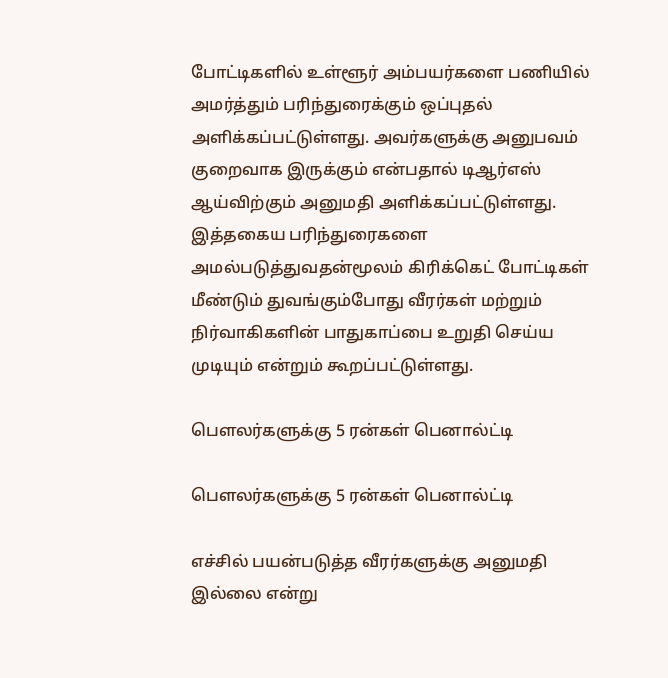போட்டிகளில் உள்ளூர் அம்பயர்களை பணியில் அமர்த்தும் பரிந்துரைக்கும் ஒப்புதல் அளிக்கப்பட்டுள்ளது. அவர்களுக்கு அனுபவம் குறைவாக இருக்கும் என்பதால் டிஆர்எஸ் ஆய்விற்கும் அனுமதி அளிக்கப்பட்டுள்ளது. இத்தகைய பரிந்துரைகளை அமல்படுத்துவதன்மூலம் கிரிக்கெட் போட்டிகள் மீண்டும் துவங்கும்போது வீரர்கள் மற்றும் நிர்வாகிகளின் பாதுகாப்பை உறுதி செய்ய முடியும் என்றும் கூறப்பட்டுள்ளது.

பௌலர்களுக்கு 5 ரன்கள் பெனால்ட்டி

பௌலர்களுக்கு 5 ரன்கள் பெனால்ட்டி

எச்சில் பயன்படுத்த வீரர்களுக்கு அனுமதி இல்லை என்று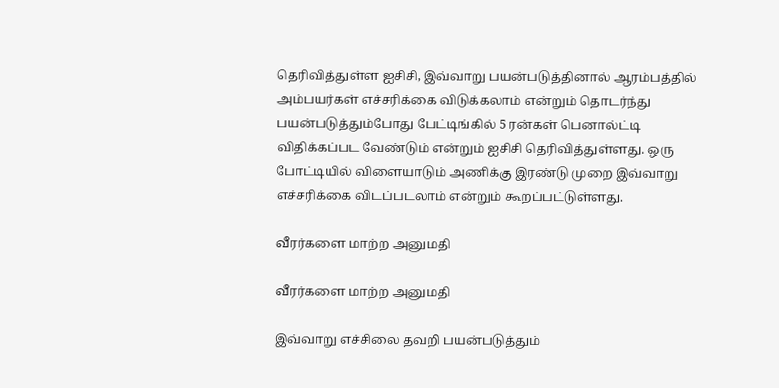தெரிவித்துள்ள ஐசிசி, இவ்வாறு பயன்படுத்தினால் ஆரம்பத்தில் அம்பயர்கள் எச்சரிக்கை விடுக்கலாம் என்றும் தொடர்ந்து பயன்படுத்தும்போது பேட்டிங்கில் 5 ரன்கள் பெனால்ட்டி விதிக்கப்பட வேண்டும் என்றும் ஐசிசி தெரிவித்துள்ளது. ஒரு போட்டியில் விளையாடும் அணிக்கு இரண்டு முறை இவ்வாறு எச்சரிக்கை விடப்படலாம் என்றும் கூறப்பட்டுள்ளது.

வீரர்களை மாற்ற அனுமதி

வீரர்களை மாற்ற அனுமதி

இவ்வாறு எச்சிலை தவறி பயன்படுத்தும்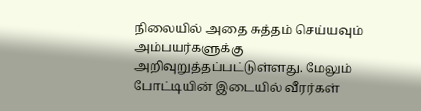நிலையில் அதை சுத்தம் செய்யவும் அம்பயர்களுக்கு அறிவுறுத்தப்பட்டுள்ளது. மேலும் போட்டியின் இடையில் வீரர்கள்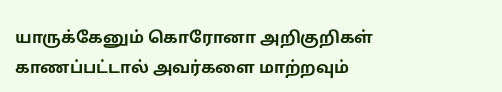யாருக்கேனும் கொரோனா அறிகுறிகள் காணப்பட்டால் அவர்களை மாற்றவும்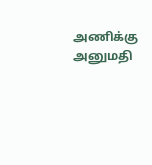அணிக்கு அனுமதி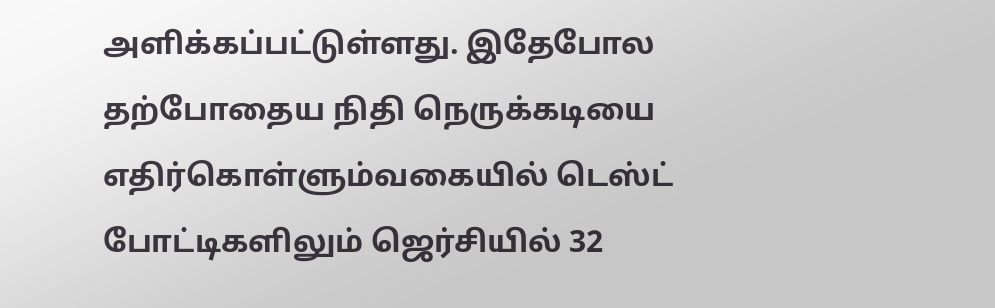அளிக்கப்பட்டுள்ளது. இதேபோல தற்போதைய நிதி நெருக்கடியை எதிர்கொள்ளும்வகையில் டெஸ்ட் போட்டிகளிலும் ஜெர்சியில் 32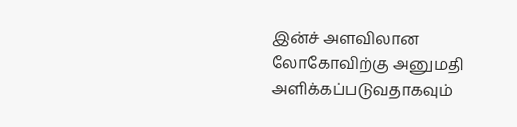இன்ச் அளவிலான லோகோவிற்கு அனுமதி அளிக்கப்படுவதாகவும்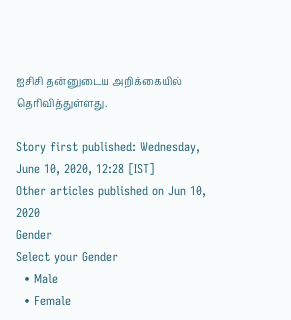ஐசிசி தன்னுடைய அறிக்கையில் தெரிவித்துள்ளது.

Story first published: Wednesday, June 10, 2020, 12:28 [IST]
Other articles published on Jun 10, 2020
Gender
Select your Gender
  • Male
  • Female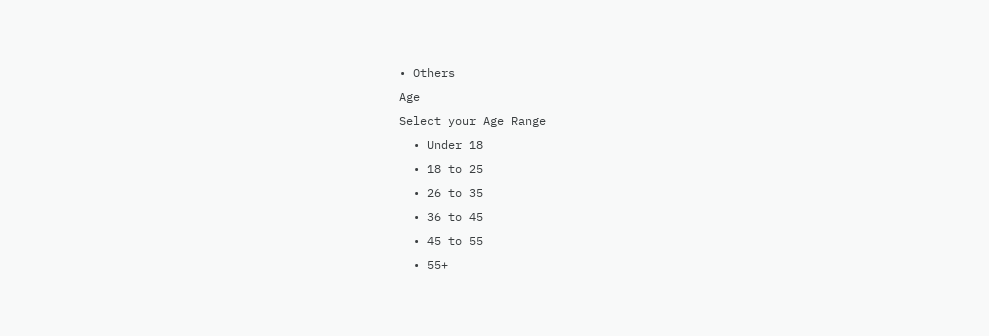• Others
Age
Select your Age Range
  • Under 18
  • 18 to 25
  • 26 to 35
  • 36 to 45
  • 45 to 55
  • 55+